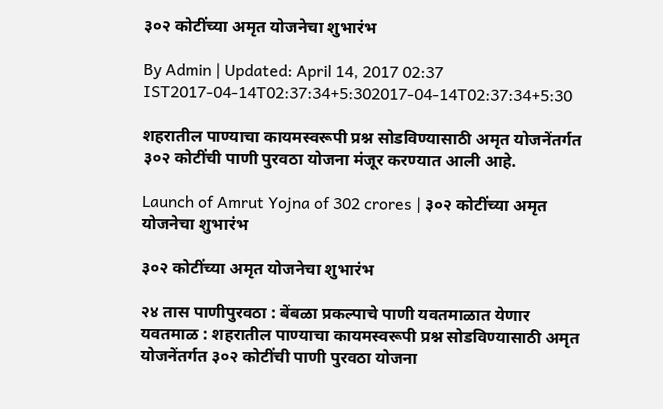३०२ कोटींच्या अमृत योजनेचा शुभारंभ

By Admin | Updated: April 14, 2017 02:37 IST2017-04-14T02:37:34+5:302017-04-14T02:37:34+5:30

शहरातील पाण्याचा कायमस्वरूपी प्रश्न सोडविण्यासाठी अमृत योजनेंतर्गत ३०२ कोटींची पाणी पुरवठा योजना मंजूर करण्यात आली आहे.

Launch of Amrut Yojna of 302 crores | ३०२ कोटींच्या अमृत योजनेचा शुभारंभ

३०२ कोटींच्या अमृत योजनेचा शुभारंभ

२४ तास पाणीपुरवठा : बेंबळा प्रकल्पाचे पाणी यवतमाळात येणार
यवतमाळ : शहरातील पाण्याचा कायमस्वरूपी प्रश्न सोडविण्यासाठी अमृत योजनेंतर्गत ३०२ कोटींची पाणी पुरवठा योजना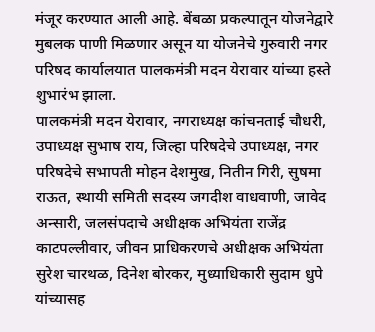मंजूर करण्यात आली आहे. बेंबळा प्रकल्पातून योजनेद्वारे मुबलक पाणी मिळणार असून या योजनेचे गुरुवारी नगर परिषद कार्यालयात पालकमंत्री मदन येरावार यांच्या हस्ते शुभारंभ झाला.
पालकमंत्री मदन येरावार, नगराध्यक्ष कांचनताई चौधरी, उपाध्यक्ष सुभाष राय, जिल्हा परिषदेचे उपाध्यक्ष, नगर परिषदेचे सभापती मोहन देशमुख, नितीन गिरी, सुषमा राऊत, स्थायी समिती सदस्य जगदीश वाधवाणी, जावेद अन्सारी, जलसंपदाचे अधीक्षक अभियंता राजेंद्र काटपल्लीवार, जीवन प्राधिकरणचे अधीक्षक अभियंता सुरेश चारथळ, दिनेश बोरकर, मुध्याधिकारी सुदाम धुपे यांच्यासह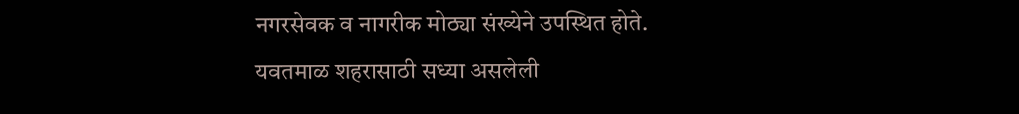नगरसेवक व नागरीक मोठ्या संख्येने उपस्थित होते.
यवतमाळ शहरासाठी सध्या असलेली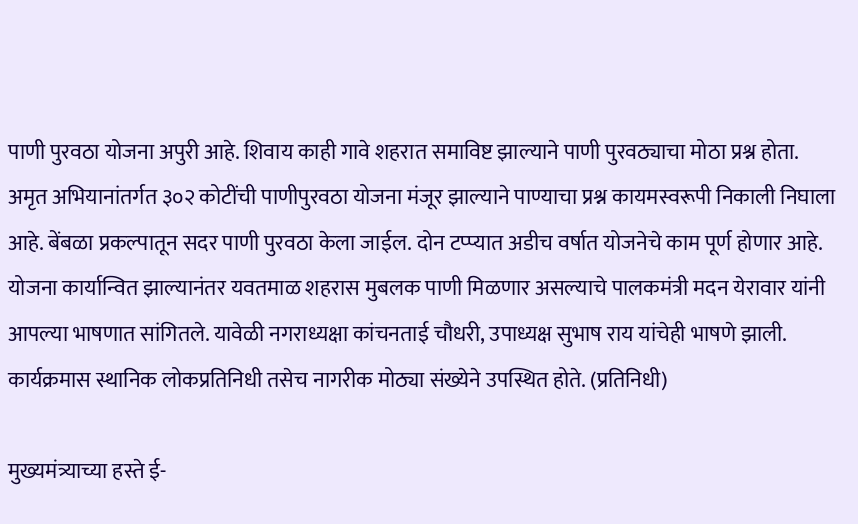पाणी पुरवठा योजना अपुरी आहे. शिवाय काही गावे शहरात समाविष्ट झाल्याने पाणी पुरवठ्याचा मोठा प्रश्न होता.
अमृत अभियानांतर्गत ३०२ कोटींची पाणीपुरवठा योजना मंजूर झाल्याने पाण्याचा प्रश्न कायमस्वरूपी निकाली निघाला आहे. बेंबळा प्रकल्पातून सदर पाणी पुरवठा केला जाईल. दोन टप्प्यात अडीच वर्षात योजनेचे काम पूर्ण होणार आहे. योजना कार्यान्वित झाल्यानंतर यवतमाळ शहरास मुबलक पाणी मिळणार असल्याचे पालकमंत्री मदन येरावार यांनी आपल्या भाषणात सांगितले. यावेळी नगराध्यक्षा कांचनताई चौधरी, उपाध्यक्ष सुभाष राय यांचेही भाषणे झाली. कार्यक्रमास स्थानिक लोकप्रतिनिधी तसेच नागरीक मोठ्या संख्येने उपस्थित होते. (प्रतिनिधी)

मुख्यमंत्र्याच्या हस्ते ई-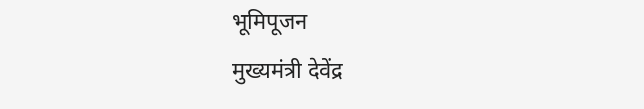भूमिपूजन
मुख्यमंत्री देवेंद्र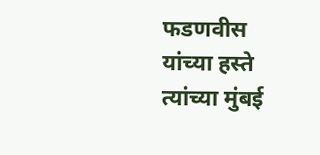फडणवीस यांच्या हस्ते त्यांच्या मुंबई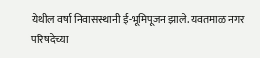येथील वर्षा निवासस्थानी ई-भूमिपूजन झाले. यवतमाळ नगर परिषदेच्या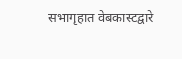सभागृहात वेबकास्टद्वारे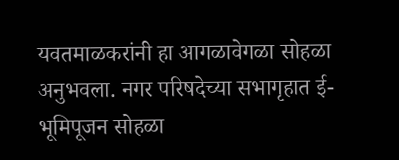यवतमाळकरांनी हा आगळावेगळा सोहळा अनुभवला. नगर परिषदेच्या सभागृहात ई-भूमिपूजन सोहळा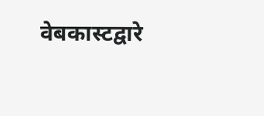वेबकास्टद्वारे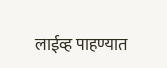लाईव्ह पाहण्यात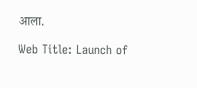आला.

Web Title: Launch of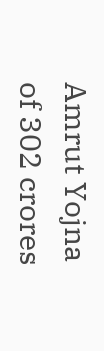Amrut Yojna of 302 crores